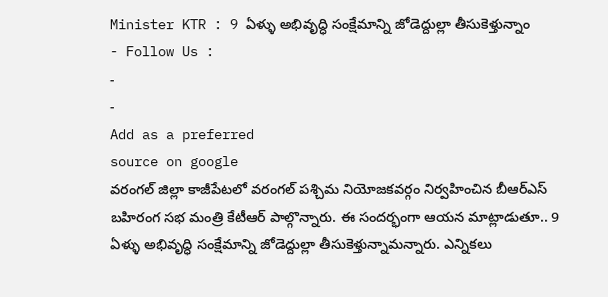Minister KTR : 9 ఏళ్ళు అభివృద్ధి సంక్షేమాన్ని జోడెద్దుల్లా తీసుకెళ్తున్నాం
- Follow Us :
-
-
Add as a preferred
source on google
వరంగల్ జిల్లా కాజీపేటలో వరంగల్ పశ్చిమ నియోజకవర్గం నిర్వహించిన బీఆర్ఎస్ బహిరంగ సభ మంత్రి కేటీఆర్ పాల్గొన్నారు. ఈ సందర్భంగా ఆయన మాట్లాడుతూ.. 9 ఏళ్ళు అభివృద్ధి సంక్షేమాన్ని జోడెద్దుల్లా తీసుకెళ్తున్నామన్నారు. ఎన్నికలు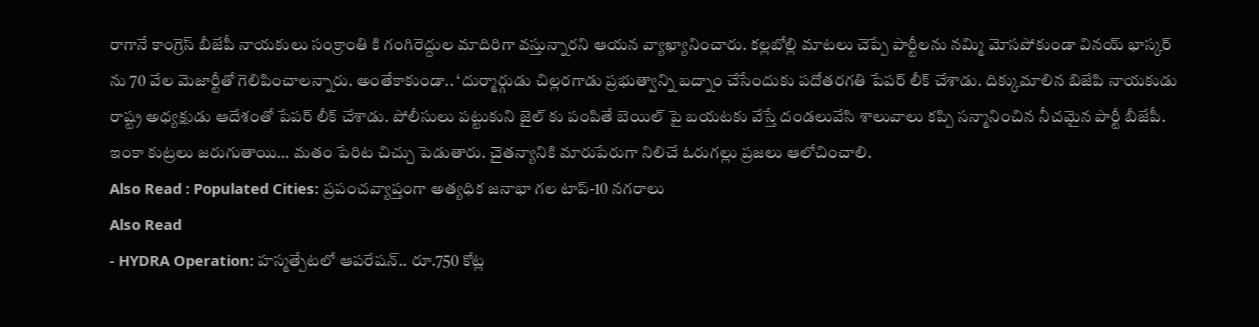రాగానే కాంగ్రెస్ బీజేపీ నాయకులు సంక్రాంతి కి గంగిరెద్దుల మాదిరిగా వస్తున్నారని ఆయన వ్యాఖ్యానించారు. కల్లబోల్లి మాటలు చెప్పే పార్టీలను నమ్మి మోసపోకుండా వినయ్ భాస్కర్ ను 70 వేల మెజార్టీతో గెలిపించాలన్నారు. అంతేకాకుండా.. ‘దుర్మార్గుడు చిల్లరగాడు ప్రభుత్వాన్ని బద్నాం చేసేందుకు పదోతరగతి పేపర్ లీక్ చేశాడు. దిక్కుమాలిన బిజేపి నాయకుడు రాష్ట్ర అధ్యక్షుడు ఆదేశంతో పేపర్ లీక్ చేశాడు. పోలీసులు పట్టుకుని జైల్ కు పంపితే బెయిల్ పై బయటకు వేస్తే దండలువేసి శాలువాలు కప్పి సన్మానించిన నీచమైన పార్టీ బీజేపీ. ఇంకా కుట్రలు జరుగుతాయి… మతం పేరిట చిచ్చు పెడుతారు. చైతన్యానికి మారుపేరుగా నిలిచే ఓరుగల్లు ప్రజలు ఆలోచించాలి.
Also Read : Populated Cities: ప్రపంచవ్యాప్తంగా అత్యధిక జనాభా గల టాప్-10 నగరాలు
Also Read
- HYDRA Operation: హస్మత్పేటలో ఆపరేషన్.. రూ.750 కోట్ల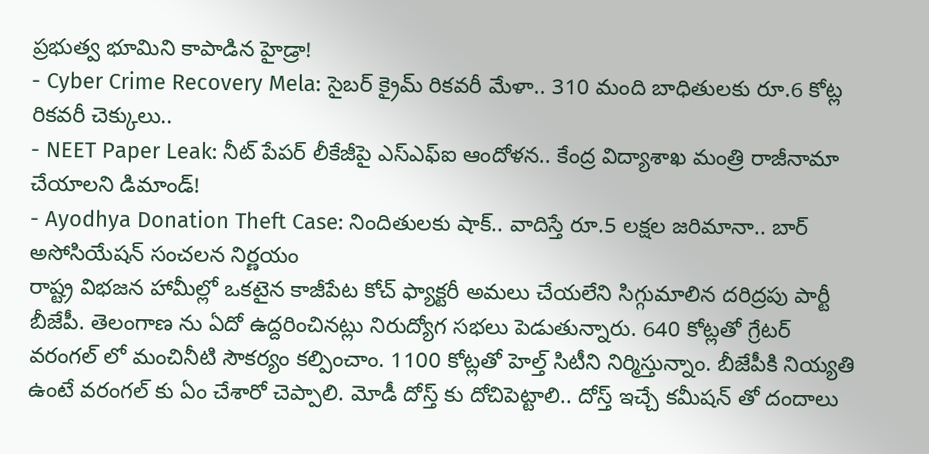ప్రభుత్వ భూమిని కాపాడిన హైడ్రా!
- Cyber Crime Recovery Mela: సైబర్ క్రైమ్ రికవరీ మేళా.. 310 మంది బాధితులకు రూ.6 కోట్ల రికవరీ చెక్కులు..
- NEET Paper Leak: నీట్ పేపర్ లీకేజీపై ఎస్ఎఫ్ఐ ఆందోళన.. కేంద్ర విద్యాశాఖ మంత్రి రాజీనామా చేయాలని డిమాండ్!
- Ayodhya Donation Theft Case: నిందితులకు షాక్.. వాదిస్తే రూ.5 లక్షల జరిమానా.. బార్ అసోసియేషన్ సంచలన నిర్ణయం
రాష్ట్ర విభజన హామీల్లో ఒకటైన కాజీపేట కోచ్ ఫ్యాక్టరీ అమలు చేయలేని సిగ్గుమాలిన దరిద్రపు పార్టీ బీజేపీ. తెలంగాణ ను ఏదో ఉద్దరించినట్లు నిరుద్యోగ సభలు పెడుతున్నారు. 640 కోట్లతో గ్రేటర్ వరంగల్ లో మంచినీటి సౌకర్యం కల్పించాం. 1100 కోట్లతో హెల్త్ సిటీని నిర్మిస్తున్నాం. బీజేపీకి నియ్యతి ఉంటే వరంగల్ కు ఏం చేశారో చెప్పాలి. మోడీ దోస్త్ కు దోచిపెట్టాలి.. దోస్త్ ఇచ్చే కమీషన్ తో దందాలు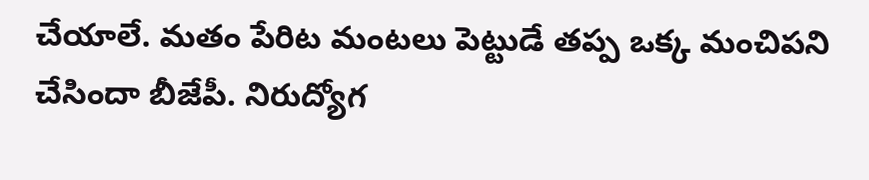చేయాలే. మతం పేరిట మంటలు పెట్టుడే తప్ప ఒక్క మంచిపని చేసిందా బీజేపీ. నిరుద్యోగ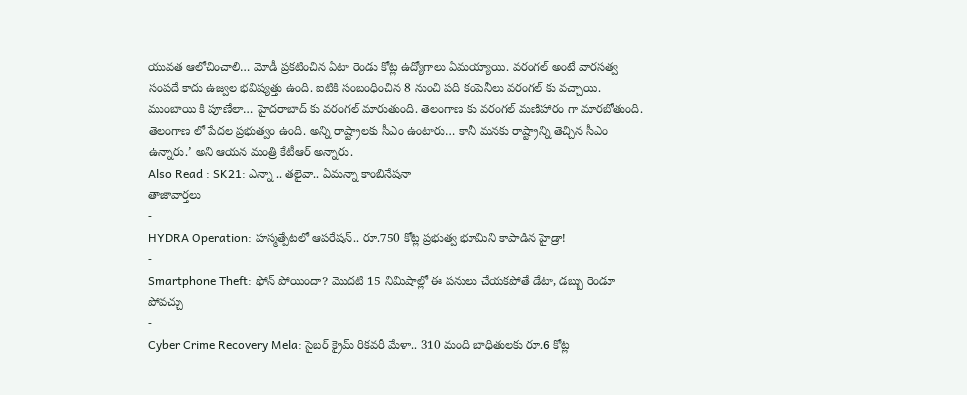యువత ఆలోచించాలి… మోడీ ప్రకటించిన ఏటా రెండు కోట్ల ఉద్యోగాలు ఏమయ్యాయి. వరంగల్ అంటే వారసత్వ సంపదే కాదు ఉజ్వల భవిష్యత్తు ఉంది. ఐటికి సంబంధించిన 8 నుంచి పది కంపెనీలు వరంగల్ కు వచ్చాయి. ముంబాయి కి పూణేలా… హైదరాబాద్ కు వరంగల్ మారుతుంది. తెలంగాణ కు వరంగల్ మణిహారం గా మారబోతుంది. తెలంగాణ లో పేదల ప్రభుత్వం ఉంది. అన్ని రాష్ట్రాలకు సీఎం ఉంటారు… కానీ మనకు రాష్ట్రాన్ని తెచ్చిన సీఎం ఉన్నారు.’ అని ఆయన మంత్రి కేటీఆర్ అన్నారు.
Also Read : SK21: ఎన్నా .. తలైవా.. ఏమన్నా కాంబినేషనా
తాజావార్తలు
-
HYDRA Operation: హస్మత్పేటలో ఆపరేషన్.. రూ.750 కోట్ల ప్రభుత్వ భూమిని కాపాడిన హైడ్రా!
-
Smartphone Theft: ఫోన్ పోయిందా? మొదటి 15 నిమిషాల్లో ఈ పనులు చేయకపోతే డేటా, డబ్బు రెండూ పోవచ్చు
-
Cyber Crime Recovery Mela: సైబర్ క్రైమ్ రికవరీ మేళా.. 310 మంది బాధితులకు రూ.6 కోట్ల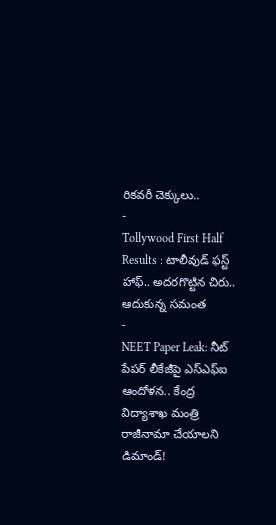రికవరీ చెక్కులు..
-
Tollywood First Half Results : టాలీవుడ్ ఫస్ట్ హాఫ్.. అదరగొట్టిన చిరు.. ఆదుకున్న సమంత
-
NEET Paper Leak: నీట్ పేపర్ లీకేజీపై ఎస్ఎఫ్ఐ ఆందోళన.. కేంద్ర విద్యాశాఖ మంత్రి రాజీనామా చేయాలని డిమాండ్!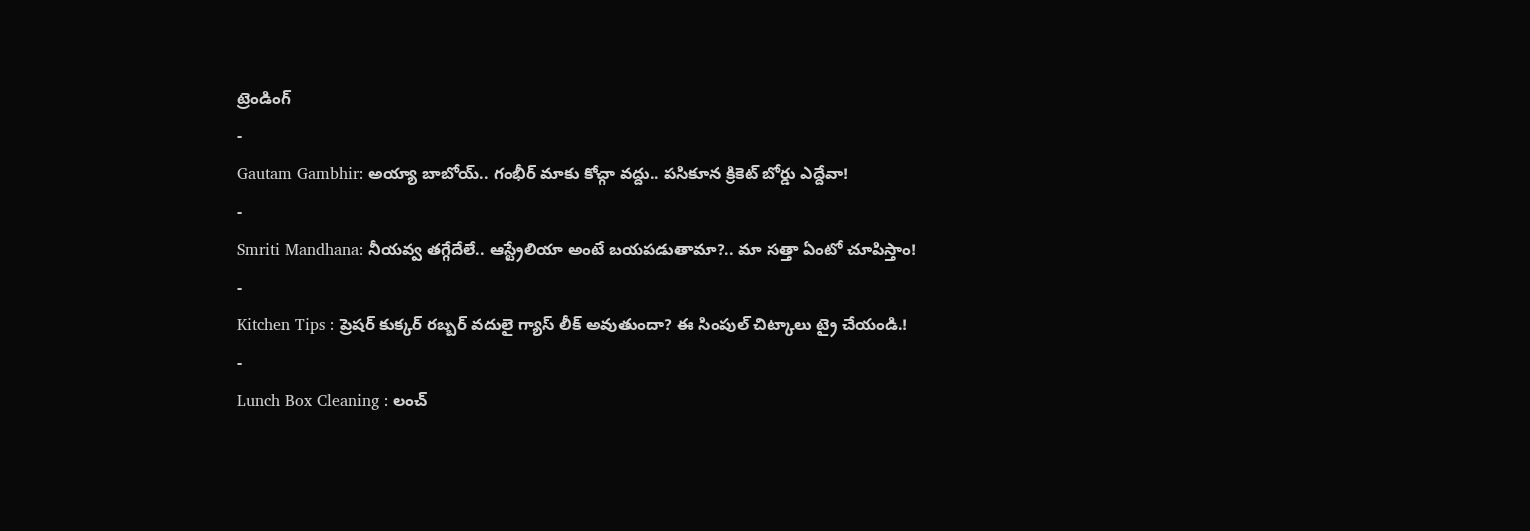ట్రెండింగ్
-
Gautam Gambhir: అయ్యా బాబోయ్.. గంభీర్ మాకు కోచ్గా వద్దు.. పసికూన క్రికెట్ బోర్డు ఎద్దేవా!
-
Smriti Mandhana: నీయవ్వ తగ్గేదేలే.. ఆస్ట్రేలియా అంటే బయపడుతామా?.. మా సత్తా ఏంటో చూపిస్తాం!
-
Kitchen Tips : ప్రెషర్ కుక్కర్ రబ్బర్ వదులై గ్యాస్ లీక్ అవుతుందా? ఈ సింపుల్ చిట్కాలు ట్రై చేయండి.!
-
Lunch Box Cleaning : లంచ్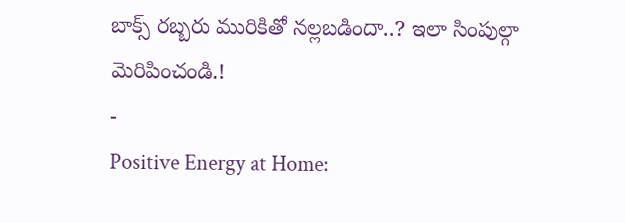బాక్స్ రబ్బరు మురికితో నల్లబడిందా..? ఇలా సింపుల్గా మెరిపించండి.!
-
Positive Energy at Home: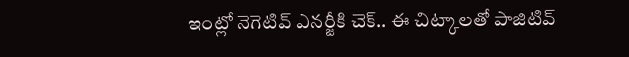ఇంట్లో నెగెటివ్ ఎనర్జీకి చెక్.. ఈ చిట్కాలతో పాజిటివ్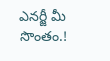ఎనర్జీ మీ సొంతం.!